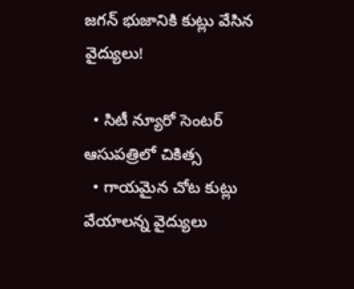జగన్ భుజానికి కుట్లు వేసిన వైద్యులు!

  • సిటీ న్యూరో సెంటర్ ఆసుపత్రిలో చికిత్స
  • గాయమైన చోట కుట్లు వేయాలన్న వైద్యులు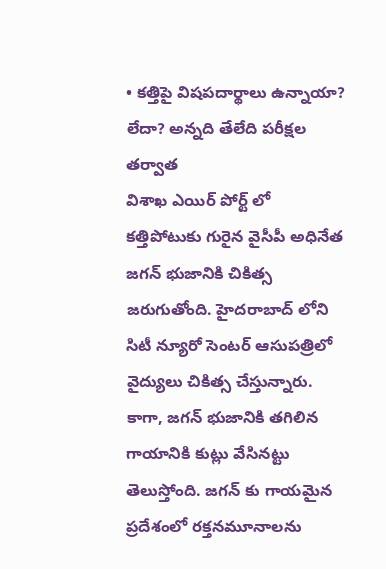• కత్తిపై విషపదార్థాలు ఉన్నాయా? లేదా? అన్నది తేలేది పరీక్షల తర్వాత
విశాఖ ఎయిర్ పోర్ట్ లో కత్తిపోటుకు గురైన వైసీపీ అధినేత జగన్ భుజానికి చికిత్స జరుగుతోంది. హైదరాబాద్ లోని సిటీ న్యూరో సెంటర్ ఆసుపత్రిలో వైద్యులు చికిత్స చేస్తున్నారు. కాగా, జగన్ భుజానికి తగిలిన గాయానికి కుట్లు వేసినట్టు తెలుస్తోంది. జగన్ కు గాయమైన ప్రదేశంలో రక్తనమూనాలను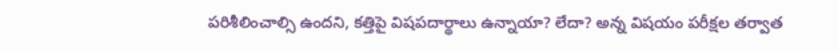పరిశీలించాల్సి ఉందని, కత్తిపై విషపదార్థాలు ఉన్నాయా? లేదా? అన్న విషయం పరీక్షల తర్వాత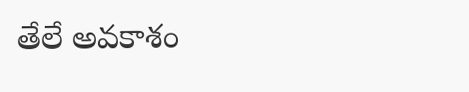తేలే అవకాశం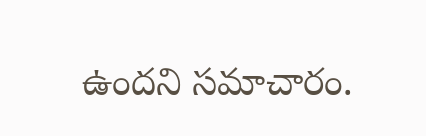ఉందని సమాచారం.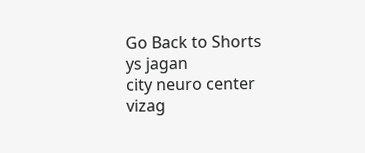Go Back to Shorts
ys jagan
city neuro center
vizag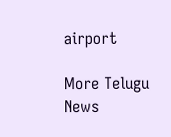airport

More Telugu News